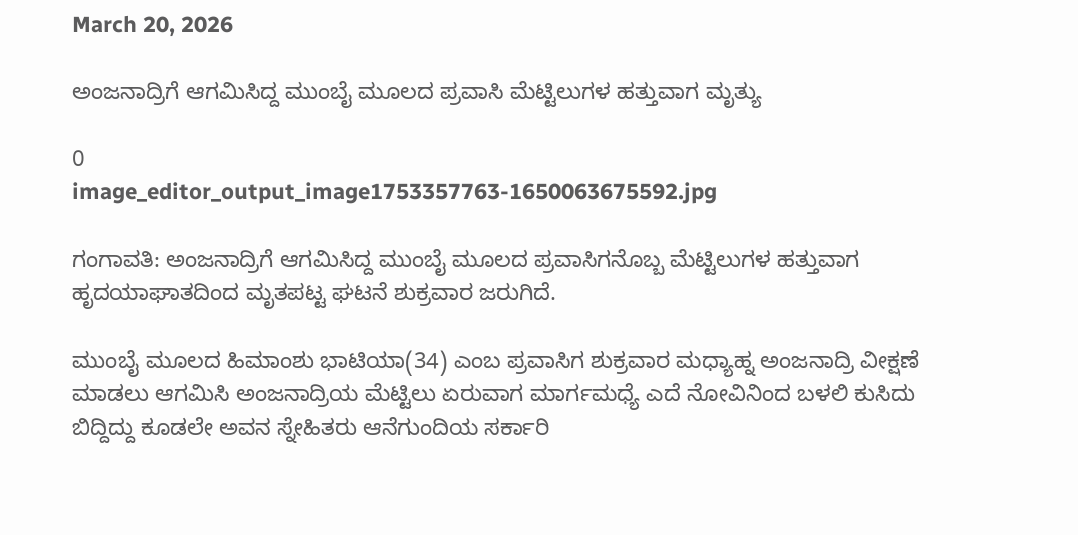March 20, 2026

ಅಂಜನಾದ್ರಿಗೆ ಆಗಮಿಸಿದ್ದ ಮುಂಬೈ ಮೂಲದ ಪ್ರವಾಸಿ ಮೆಟ್ಟಿಲುಗಳ ಹತ್ತುವಾಗ ಮೃತ್ಯು

0
image_editor_output_image1753357763-1650063675592.jpg

ಗಂಗಾವತಿ: ಅಂಜನಾದ್ರಿಗೆ ಆಗಮಿಸಿದ್ದ ಮುಂಬೈ ಮೂಲದ ಪ್ರವಾಸಿಗನೊಬ್ಬ ಮೆಟ್ಟಿಲುಗಳ ಹತ್ತುವಾಗ ಹೃದಯಾಘಾತದಿಂದ ಮೃತಪಟ್ಟ ಘಟನೆ ಶುಕ್ರವಾರ ಜರುಗಿದೆ.

ಮುಂಬೈ ಮೂಲದ ಹಿಮಾಂಶು ಭಾಟಿಯಾ(34) ಎಂಬ ಪ್ರವಾಸಿಗ ಶುಕ್ರವಾರ ಮಧ್ಯಾಹ್ನ ಅಂಜನಾದ್ರಿ ವೀಕ್ಷಣೆ ಮಾಡಲು ಆಗಮಿಸಿ ಅಂಜನಾದ್ರಿಯ ಮೆಟ್ಟಿಲು ಏರುವಾಗ ಮಾರ್ಗಮಧ್ಯೆ ಎದೆ ನೋವಿನಿಂದ ಬಳಲಿ ಕುಸಿದು ಬಿದ್ದಿದ್ದು ಕೂಡಲೇ ಅವನ ಸ್ನೇಹಿತರು ಆನೆಗುಂದಿಯ ಸರ್ಕಾರಿ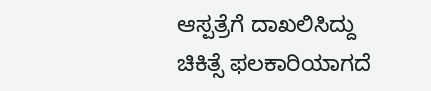ಆಸ್ಪತ್ರೆಗೆ ದಾಖಲಿಸಿದ್ದು ಚಿಕಿತ್ಸೆ ಫಲಕಾರಿಯಾಗದೆ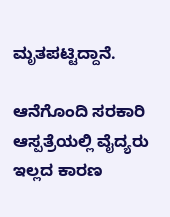ಮೃತಪಟ್ಟಿದ್ದಾನೆ.

ಆನೆಗೊಂದಿ ಸರಕಾರಿ ಆಸ್ಪತ್ರೆಯಲ್ಲಿ ವೈದ್ಯರು ಇಲ್ಲದ ಕಾರಣ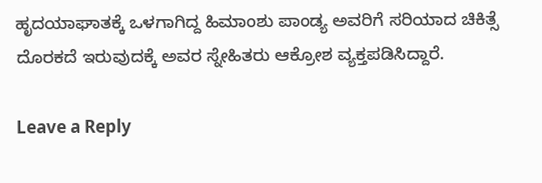ಹೃದಯಾಘಾತಕ್ಕೆ ಒಳಗಾಗಿದ್ದ ಹಿಮಾಂಶು ಪಾಂಡ್ಯ ಅವರಿಗೆ ಸರಿಯಾದ ಚಿಕಿತ್ಸೆ ದೊರಕದೆ ಇರುವುದಕ್ಕೆ ಅವರ ಸ್ನೇಹಿತರು ಆಕ್ರೋಶ ವ್ಯಕ್ತಪಡಿಸಿದ್ದಾರೆ.

Leave a Reply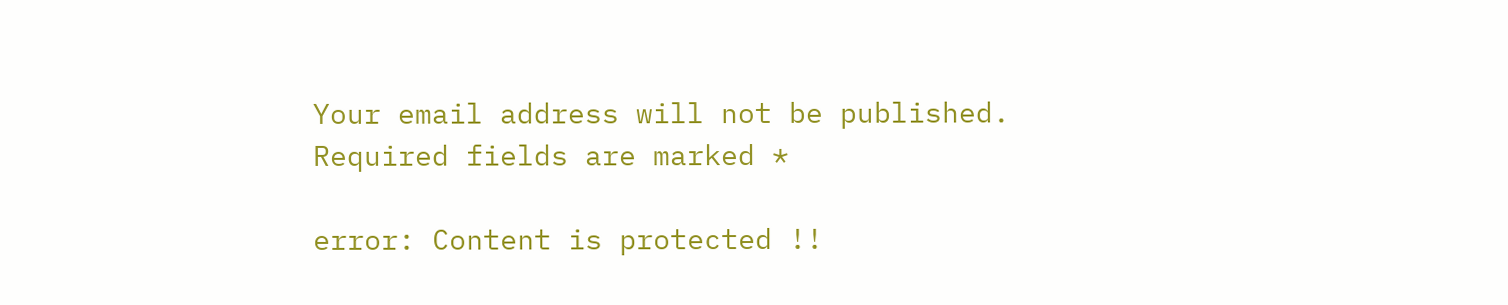Your email address will not be published. Required fields are marked *

error: Content is protected !!